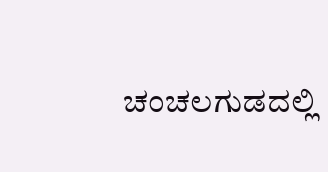ಚಂಚಲಗುಡದಲ್ಲಿ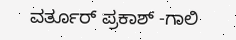ವರ್ತೂರ್ ಪ್ರಕಾಶ್ -ಗಾಲಿ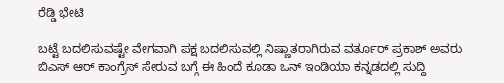ರೆಡ್ಡಿ ಭೇಟಿ

ಬಟ್ಟೆ ಬದಲಿಸುವಷ್ಟೇ ವೇಗವಾಗಿ ಪಕ್ಷ ಬದಲಿಸುವಲ್ಲಿ ನಿಷ್ಣಾತರಾಗಿರುವ ವರ್ತೂರ್ ಪ್ರಕಾಶ್ ಅವರು ಬಿಎಸ್ ಆರ್ ಕಾಂಗ್ರೆಸ್ ಸೇರುವ ಬಗ್ಗೆ ಈ ಹಿಂದೆ ಕೂಡಾ ಒನ್ ಇಂಡಿಯಾ ಕನ್ನಡದಲ್ಲಿ ಸುದ್ದಿ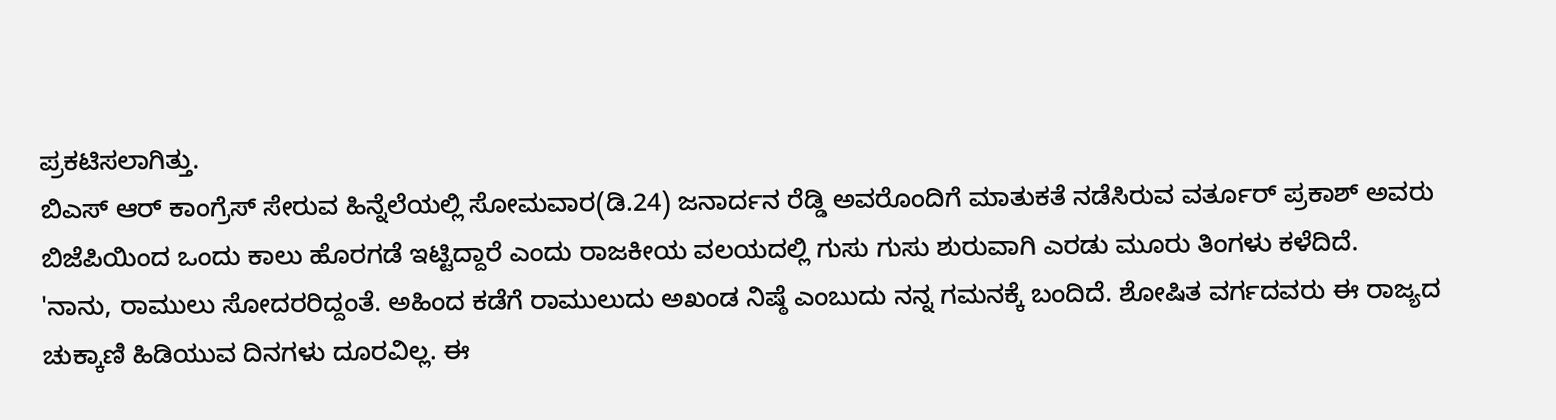ಪ್ರಕಟಿಸಲಾಗಿತ್ತು.
ಬಿಎಸ್ ಆರ್ ಕಾಂಗ್ರೆಸ್ ಸೇರುವ ಹಿನ್ನೆಲೆಯಲ್ಲಿ ಸೋಮವಾರ(ಡಿ.24) ಜನಾರ್ದನ ರೆಡ್ಡಿ ಅವರೊಂದಿಗೆ ಮಾತುಕತೆ ನಡೆಸಿರುವ ವರ್ತೂರ್ ಪ್ರಕಾಶ್ ಅವರು ಬಿಜೆಪಿಯಿಂದ ಒಂದು ಕಾಲು ಹೊರಗಡೆ ಇಟ್ಟಿದ್ದಾರೆ ಎಂದು ರಾಜಕೀಯ ವಲಯದಲ್ಲಿ ಗುಸು ಗುಸು ಶುರುವಾಗಿ ಎರಡು ಮೂರು ತಿಂಗಳು ಕಳೆದಿದೆ.
'ನಾನು, ರಾಮುಲು ಸೋದರರಿದ್ದಂತೆ. ಅಹಿಂದ ಕಡೆಗೆ ರಾಮುಲುದು ಅಖಂಡ ನಿಷ್ಠೆ ಎಂಬುದು ನನ್ನ ಗಮನಕ್ಕೆ ಬಂದಿದೆ. ಶೋಷಿತ ವರ್ಗದವರು ಈ ರಾಜ್ಯದ ಚುಕ್ಕಾಣಿ ಹಿಡಿಯುವ ದಿನಗಳು ದೂರವಿಲ್ಲ. ಈ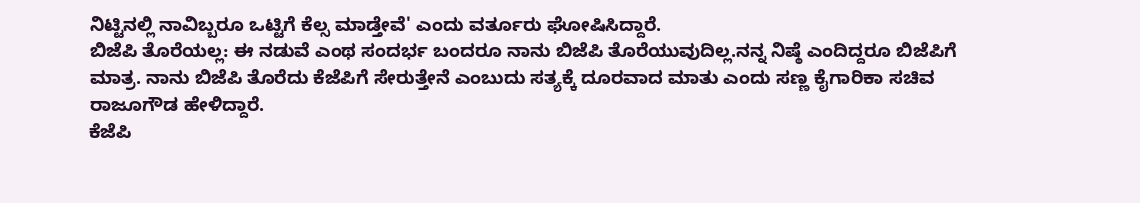ನಿಟ್ಟಿನಲ್ಲಿ ನಾವಿಬ್ಬರೂ ಒಟ್ಟಿಗೆ ಕೆಲ್ಸ ಮಾಡ್ತೇವೆ' ಎಂದು ವರ್ತೂರು ಘೋಷಿಸಿದ್ದಾರೆ.
ಬಿಜೆಪಿ ತೊರೆಯಲ್ಲ: ಈ ನಡುವೆ ಎಂಥ ಸಂದರ್ಭ ಬಂದರೂ ನಾನು ಬಿಜೆಪಿ ತೊರೆಯುವುದಿಲ್ಲ.ನನ್ನ ನಿಷ್ಠೆ ಎಂದಿದ್ದರೂ ಬಿಜೆಪಿಗೆ ಮಾತ್ರ. ನಾನು ಬಿಜೆಪಿ ತೊರೆದು ಕೆಜೆಪಿಗೆ ಸೇರುತ್ತೇನೆ ಎಂಬುದು ಸತ್ಯಕ್ಕೆ ದೂರವಾದ ಮಾತು ಎಂದು ಸಣ್ಣ ಕೈಗಾರಿಕಾ ಸಚಿವ ರಾಜೂಗೌಡ ಹೇಳಿದ್ದಾರೆ.
ಕೆಜೆಪಿ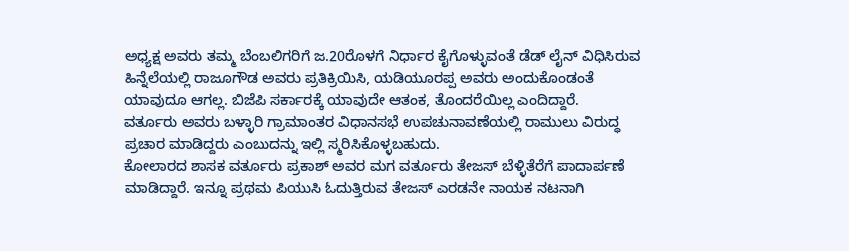ಅಧ್ಯಕ್ಷ ಅವರು ತಮ್ಮ ಬೆಂಬಲಿಗರಿಗೆ ಜ.20ರೊಳಗೆ ನಿರ್ಧಾರ ಕೈಗೊಳ್ಳುವಂತೆ ಡೆಡ್ ಲೈನ್ ವಿಧಿಸಿರುವ ಹಿನ್ನೆಲೆಯಲ್ಲಿ ರಾಜೂಗೌಡ ಅವರು ಪ್ರತಿಕ್ರಿಯಿಸಿ, ಯಡಿಯೂರಪ್ಪ ಅವರು ಅಂದುಕೊಂಡಂತೆ ಯಾವುದೂ ಆಗಲ್ಲ. ಬಿಜೆಪಿ ಸರ್ಕಾರಕ್ಕೆ ಯಾವುದೇ ಆತಂಕ, ತೊಂದರೆಯಿಲ್ಲ ಎಂದಿದ್ದಾರೆ.
ವರ್ತೂರು ಅವರು ಬಳ್ಳಾರಿ ಗ್ರಾಮಾಂತರ ವಿಧಾನಸಭೆ ಉಪಚುನಾವಣೆಯಲ್ಲಿ ರಾಮುಲು ವಿರುದ್ಧ ಪ್ರಚಾರ ಮಾಡಿದ್ದರು ಎಂಬುದನ್ನು ಇಲ್ಲಿ ಸ್ಮರಿಸಿಕೊಳ್ಳಬಹುದು.
ಕೋಲಾರದ ಶಾಸಕ ವರ್ತೂರು ಪ್ರಕಾಶ್ ಅವರ ಮಗ ವರ್ತೂರು ತೇಜಸ್ ಬೆಳ್ಳಿತೆರೆಗೆ ಪಾದಾರ್ಪಣೆ ಮಾಡಿದ್ದಾರೆ. ಇನ್ನೂ ಪ್ರಥಮ ಪಿಯುಸಿ ಓದುತ್ತಿರುವ ತೇಜಸ್ ಎರಡನೇ ನಾಯಕ ನಟನಾಗಿ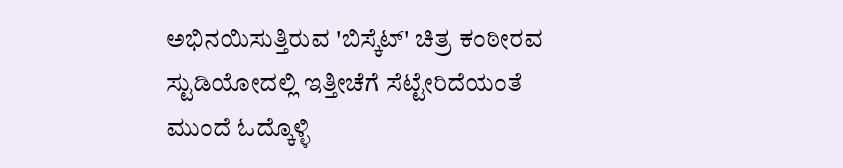ಅಭಿನಯಿಸುತ್ತಿರುವ 'ಬಿಸ್ಕೆಟ್' ಚಿತ್ರ ಕಂಠೀರವ ಸ್ಟುಡಿಯೋದಲ್ಲಿ ಇತ್ತೀಚೆಗೆ ಸೆಟ್ಟೇರಿದೆಯಂತೆ ಮುಂದೆ ಓದ್ಕೊಳ್ಳಿ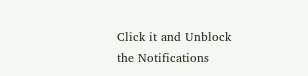Click it and Unblock the Notifications